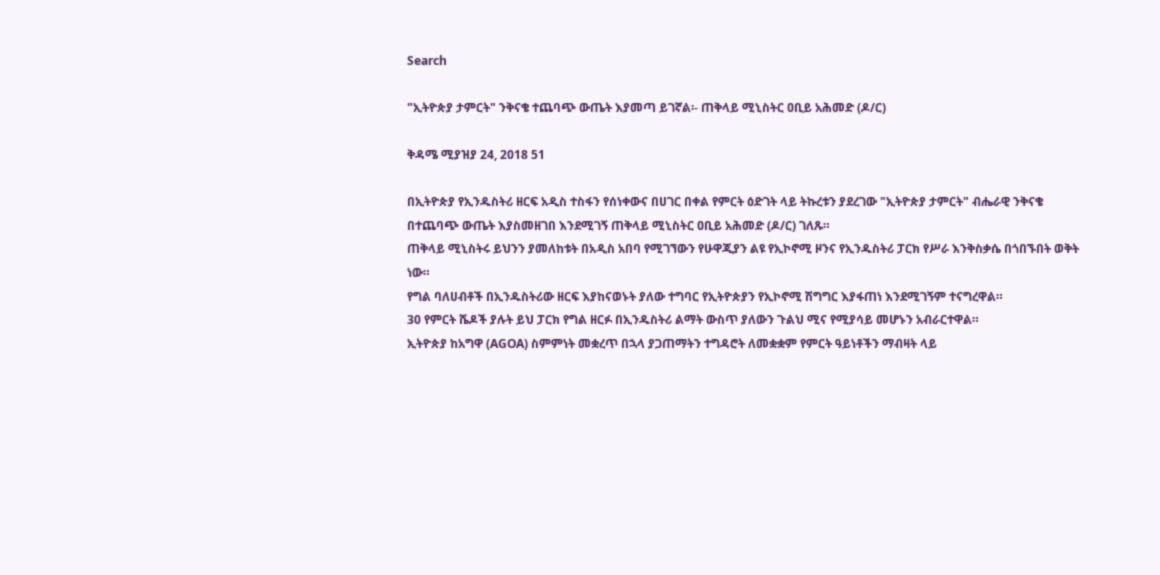Search

"ኢትዮጵያ ታምርት" ንቅናቄ ተጨባጭ ውጤት እያመጣ ይገኛል፡- ጠቅላይ ሚኒስትር ዐቢይ አሕመድ (ዶ/ር)

ቅዳሜ ሚያዝያ 24, 2018 51

በኢትዮጵያ የኢንዱስትሪ ዘርፍ አዲስ ተስፋን የሰነቀውና በሀገር በቀል የምርት ዕድገት ላይ ትኩረቱን ያደረገው "ኢትዮጵያ ታምርት" ብሔራዊ ንቅናቄ በተጨባጭ ውጤት እያስመዘገበ እንደሚገኝ ጠቅላይ ሚኒስትር ዐቢይ አሕመድ (ዶ/ር) ገለጹ።
ጠቅላይ ሚኒስትሩ ይህንን ያመለከቱት በአዲስ አበባ የሚገኘውን የሁዋጂያን ልዩ የኢኮኖሚ ዞንና የኢንዱስትሪ ፓርክ የሥራ እንቅስቃሴ በጎበኙበት ወቅት ነው።
የግል ባለሀብቶች በኢንዱስትሪው ዘርፍ እያከናወኑት ያለው ተግባር የኢትዮጵያን የኢኮኖሚ ሽግግር እያፋጠነ እንደሚገኝም ተናግረዋል።
30 የምርት ሼዶች ያሉት ይህ ፓርክ የግል ዘርፉ በኢንዱስትሪ ልማት ውስጥ ያለውን ጉልህ ሚና የሚያሳይ መሆኑን አብራርተዋል።
ኢትዮጵያ ከአግዋ (AGOA) ስምምነት መቋረጥ በኋላ ያጋጠማትን ተግዳሮት ለመቋቋም የምርት ዓይነቶችን ማብዛት ላይ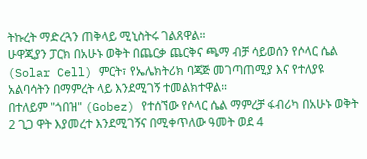ትኩረት ማድረጓን ጠቅላይ ሚኒስትሩ ገልጸዋል።
ሁዋጂያን ፓርክ በአሁኑ ወቅት በጨርቃ ጨርቅና ጫማ ብቻ ሳይወሰን የሶላር ሴል (Solar Cell) ምርት፣ የኤሌክትሪክ ባጃጅ መገጣጠሚያ እና የተለያዩ አልባሳትን በማምረት ላይ እንደሚገኝ ተመልክተዋል።
በተለይም "ጎበዝ" (Gobez) የተሰኘው የሶላር ሴል ማምረቻ ፋብሪካ በአሁኑ ወቅት 2 ጊጋ ዋት እያመረተ እንደሚገኝና በሚቀጥለው ዓመት ወደ 4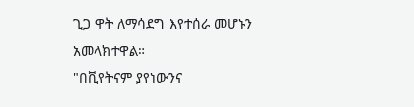ጊጋ ዋት ለማሳደግ እየተሰራ መሆኑን አመላክተዋል።
"በቪየትናም ያየነውንና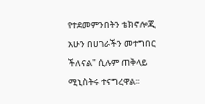የተደመምንበትን ቴክኖሎጂ አሁን በሀገራችን መተግበር ችለናል" ሲሉም ጠቅላይ ሚኒስትሩ ተናግረዋል፡፡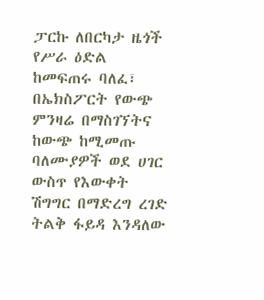ፓርኩ ለበርካታ ዜጎች የሥራ ዕድል ከመፍጠሩ ባለፈ፣ በኤክስፖርት የውጭ ምንዛሬ በማስገኘትና ከውጭ ከሚመጡ ባለሙያዎች ወደ ሀገር ውስጥ የእውቀት ሽግግር በማድረግ ረገድ ትልቅ ፋይዳ እንዳለው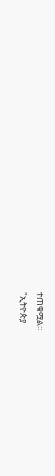ተጠቁሟል።
"ኢትዮጵያ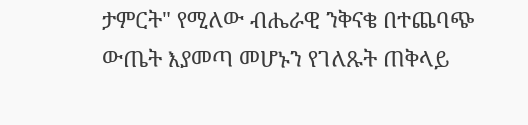ታምርት" የሚለው ብሔራዊ ንቅናቄ በተጨባጭ ውጤት እያመጣ መሆኑን የገለጹት ጠቅላይ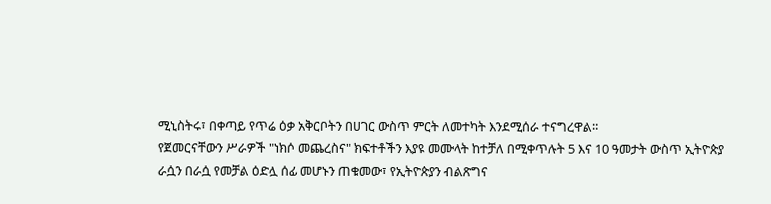ሚኒስትሩ፣ በቀጣይ የጥሬ ዕቃ አቅርቦትን በሀገር ውስጥ ምርት ለመተካት እንደሚሰራ ተናግረዋል።
የጀመርናቸውን ሥራዎች "ነክሶ መጨረስና" ክፍተቶችን እያዩ መሙላት ከተቻለ በሚቀጥሉት 5 እና 10 ዓመታት ውስጥ ኢትዮጵያ ራሷን በራሷ የመቻል ዕድሏ ሰፊ መሆኑን ጠቁመው፣ የኢትዮጵያን ብልጽግና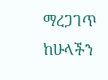ማረጋገጥ ከሁላችን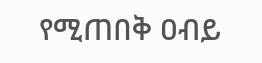የሚጠበቅ ዐብይ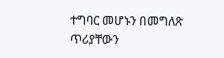ተግባር መሆኑን በመግለጽ ጥሪያቸውን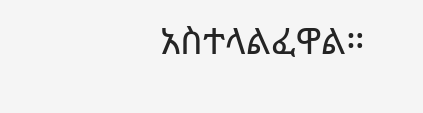አስተላልፈዋል።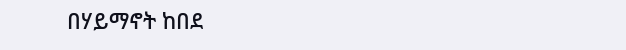በሃይማኖት ከበደ